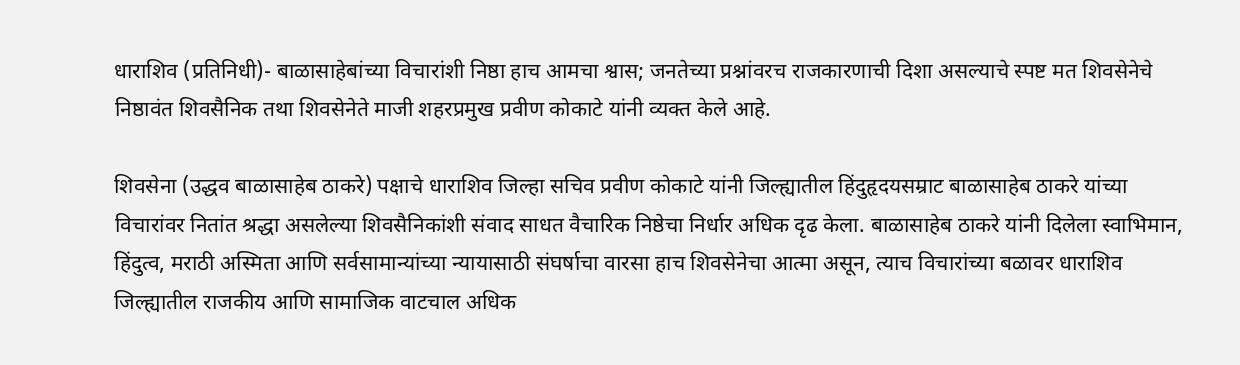धाराशिव (प्रतिनिधी)- बाळासाहेबांच्या विचारांशी निष्ठा हाच आमचा श्वास; जनतेच्या प्रश्नांवरच राजकारणाची दिशा असल्याचे स्पष्ट मत शिवसेनेचे निष्ठावंत शिवसैनिक तथा शिवसेनेते माजी शहरप्रमुख प्रवीण कोकाटे यांनी व्यक्त केले आहे.

शिवसेना (उद्धव बाळासाहेब ठाकरे) पक्षाचे धाराशिव जिल्हा सचिव प्रवीण कोकाटे यांनी जिल्ह्यातील हिंदुहृदयसम्राट बाळासाहेब ठाकरे यांच्या विचारांवर नितांत श्रद्धा असलेल्या शिवसैनिकांशी संवाद साधत वैचारिक निष्ठेचा निर्धार अधिक दृढ केला. बाळासाहेब ठाकरे यांनी दिलेला स्वाभिमान, हिंदुत्व, मराठी अस्मिता आणि सर्वसामान्यांच्या न्यायासाठी संघर्षाचा वारसा हाच शिवसेनेचा आत्मा असून, त्याच विचारांच्या बळावर धाराशिव जिल्ह्यातील राजकीय आणि सामाजिक वाटचाल अधिक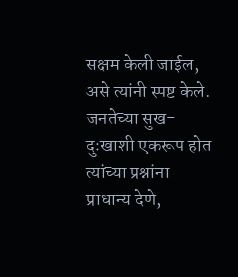सक्षम केली जाईल, असे त्यांनी स्पष्ट केले. जनतेच्या सुख-दुःखाशी एकरूप होत त्यांच्या प्रश्नांना प्राधान्य देणे,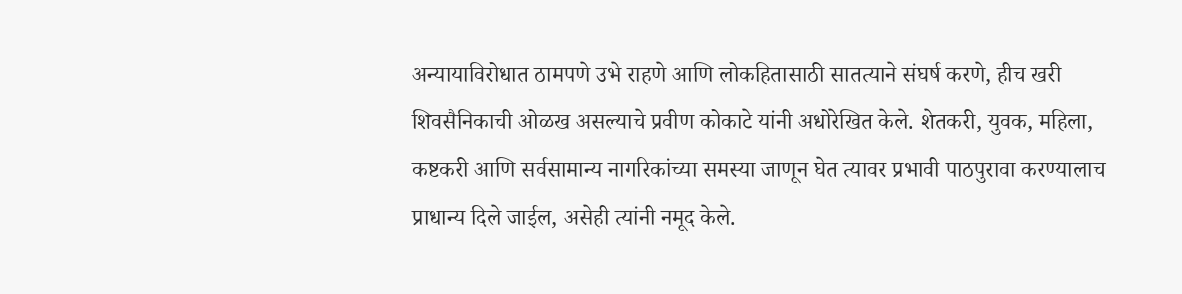अन्यायाविरोधात ठामपणे उभे राहणे आणि लोकहितासाठी सातत्याने संघर्ष करणे, हीच खरी शिवसैनिकाची ओळख असल्याचे प्रवीण कोकाटे यांनी अधोरेखित केले. शेतकरी, युवक, महिला, कष्टकरी आणि सर्वसामान्य नागरिकांच्या समस्या जाणून घेत त्यावर प्रभावी पाठपुरावा करण्यालाच प्राधान्य दिले जाईल, असेही त्यांनी नमूद केले.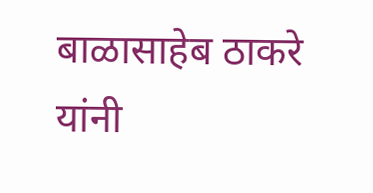बाळासाहेब ठाकरे यांनी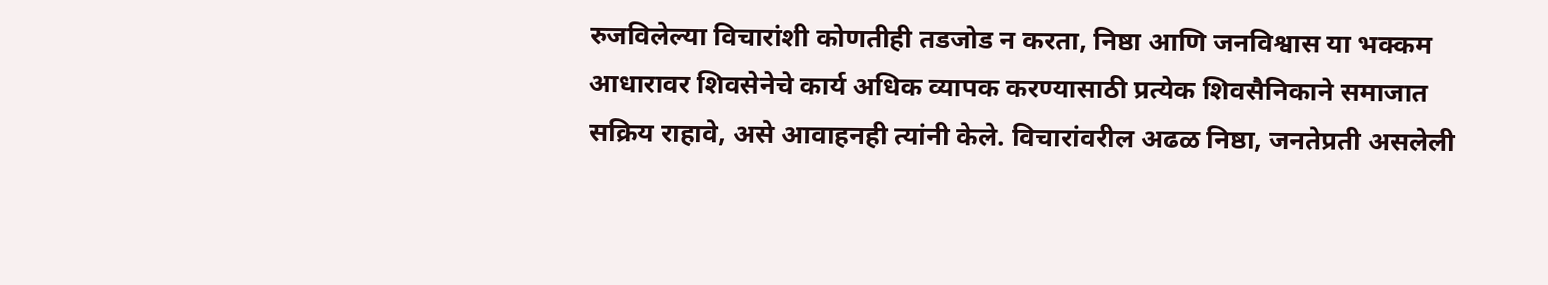रुजविलेल्या विचारांशी कोणतीही तडजोड न करता, निष्ठा आणि जनविश्वास या भक्कम आधारावर शिवसेनेचे कार्य अधिक व्यापक करण्यासाठी प्रत्येक शिवसैनिकाने समाजात सक्रिय राहावे, असे आवाहनही त्यांनी केले. विचारांवरील अढळ निष्ठा, जनतेप्रती असलेली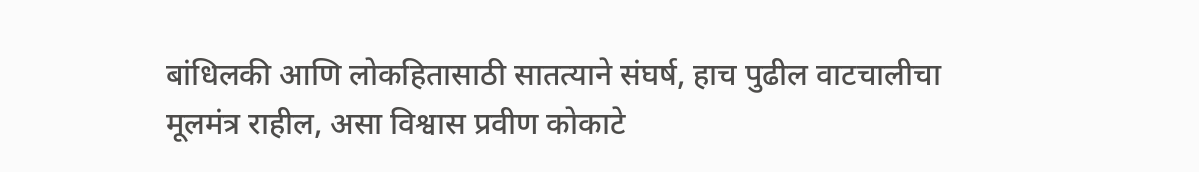बांधिलकी आणि लोकहितासाठी सातत्याने संघर्ष, हाच पुढील वाटचालीचा मूलमंत्र राहील, असा विश्वास प्रवीण कोकाटे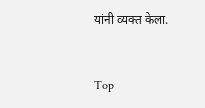यांनी व्यक्त केला.


Top